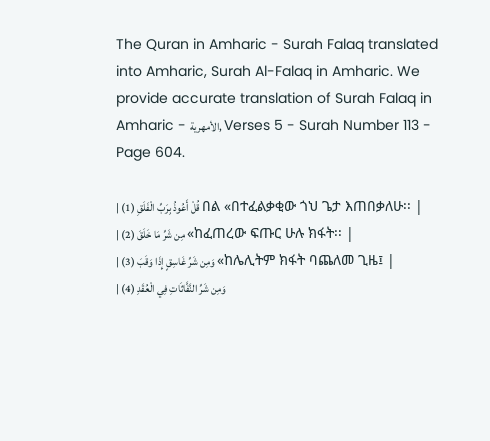The Quran in Amharic - Surah Falaq translated into Amharic, Surah Al-Falaq in Amharic. We provide accurate translation of Surah Falaq in Amharic - الأمهرية, Verses 5 - Surah Number 113 - Page 604.

| قُلْ أَعُوذُ بِرَبِّ الْفَلَقِ (1) በል «በተፈልቃቂው ጎህ ጌታ እጠበቃለሁ፡፡ |
| مِن شَرِّ مَا خَلَقَ (2) «ከፈጠረው ፍጡር ሁሉ ክፋት፡፡ |
| وَمِن شَرِّ غَاسِقٍ إِذَا وَقَبَ (3) «ከሌሊትም ክፋት ባጨለመ ጊዜ፤ |
| وَمِن شَرِّ النَّفَّاثَاتِ فِي الْعُقَدِ (4)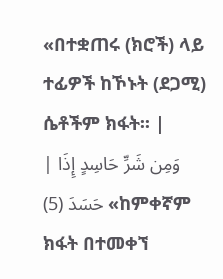«በተቋጠሩ (ክሮች) ላይ ተፊዎች ከኾኑት (ደጋሚ) ሴቶችም ክፋት፡፡ |
| وَمِن شَرِّ حَاسِدٍ إِذَا حَسَدَ (5) «ከምቀኛም ክፋት በተመቀኘ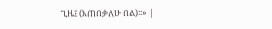ጊዜ፤ (እጠበቃለሁ በል)፡፡» |